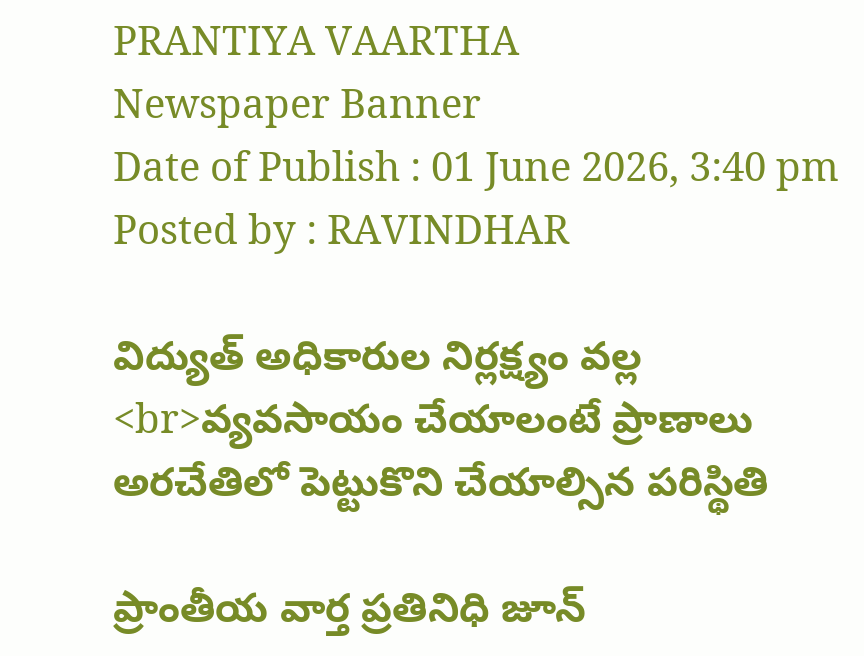PRANTIYA VAARTHA
Newspaper Banner
Date of Publish : 01 June 2026, 3:40 pm Posted by : RAVINDHAR

విద్యుత్ అధికారుల నిర్లక్ష్యం వల్ల <br>వ్యవసాయం చేయాలంటే ప్రాణాలు అరచేతిలో పెట్టుకొని చేయాల్సిన పరిస్థితి

ప్రాంతీయ వార్త ప్రతినిధి జూన్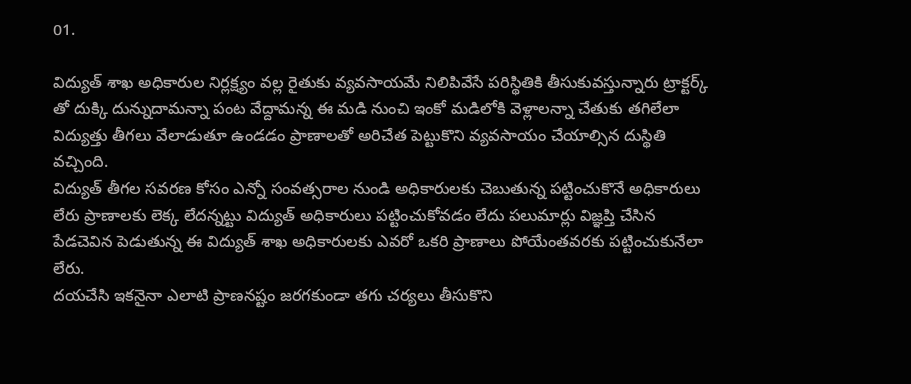01.

విద్యుత్ శాఖ అధికారుల నిర్లక్ష్యం వల్ల రైతుకు వ్యవసాయమే నిలిపివేసే పరిస్థితికి తీసుకువస్తున్నారు ట్రాక్టర్క్ తో దుక్కి దున్నుదామన్నా పంట వేద్దామన్న ఈ మడి నుంచి ఇంకో మడిలోకి వెళ్లాలన్నా చేతుకు తగిలేలా విద్యుత్తు తీగలు వేలాడుతూ ఉండడం ప్రాణాలతో అరిచేత పెట్టుకొని వ్యవసాయం చేయాల్సిన దుస్థితి వచ్చింది.
విద్యుత్ తీగల సవరణ కోసం ఎన్నో సంవత్సరాల నుండి అధికారులకు చెబుతున్న పట్టించుకొనే అధికారులు లేరు ప్రాణాలకు లెక్క లేదన్నట్టు విద్యుత్ అధికారులు పట్టించుకోవడం లేదు పలుమార్లు విజ్ఞప్తి చేసిన పేడచెవిన పెడుతున్న ఈ విద్యుత్ శాఖ అధికారులకు ఎవరో ఒకరి ప్రాణాలు పోయేంతవరకు పట్టించుకునేలా లేరు.
దయచేసి ఇకనైనా ఎలాటి ప్రాణనష్టం జరగకుండా తగు చర్యలు తీసుకొని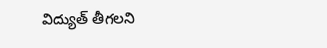విద్యుత్ తీగలని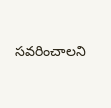సవరించాలని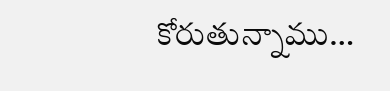కోరుతున్నాము…